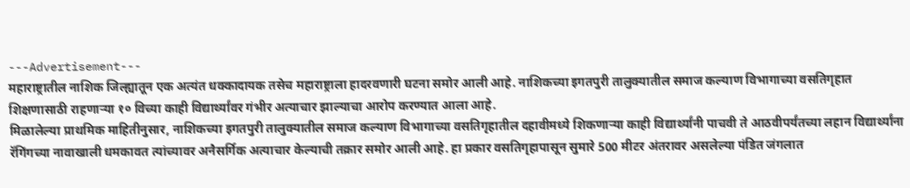---Advertisement---
महाराष्ट्रातील नाशिक जिल्ह्यातून एक अत्यंत धक्कादायक तसेच महाराष्ट्राला हादरवणारी घटना समोर आली आहे. नाशिकच्या इगतपुरी तालुक्यातील समाज कल्याण विभागाच्या वसतिगृहात शिक्षणासाठी राहणाऱ्या १० विच्या काही विद्यार्थ्यांवर गंभीर अत्याचार झाल्याचा आरोप करण्यात आला आहे.
मिळालेल्या प्राथमिक माहितीनुसार, नाशिकच्या इगतपुरी तालुक्यातील समाज कल्याण विभागाच्या वसतिगृहातील दहावीमध्ये शिकणाऱ्या काही विद्यार्थ्यांनी पाचवी ते आठवीपर्यंतच्या लहान विद्यार्थ्यांना रॅगिंगच्या नावाखाली धमकावत त्यांच्यावर अनैसर्गिक अत्याचार केल्याची तक्रार समोर आली आहे. हा प्रकार वसतिगृहापासून सुमारे 500 मीटर अंतरावर असलेल्या पंडित जंगलात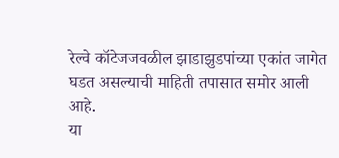रेल्वे कॉटेजजवळील झाडाझुडपांच्या एकांत जागेत घडत असल्याची माहिती तपासात समोर आली आहे.
या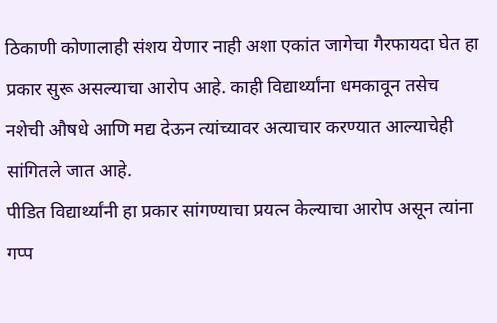ठिकाणी कोणालाही संशय येणार नाही अशा एकांत जागेचा गैरफायदा घेत हा प्रकार सुरू असल्याचा आरोप आहे. काही विद्यार्थ्यांना धमकावून तसेच नशेची औषधे आणि मद्य देऊन त्यांच्यावर अत्याचार करण्यात आल्याचेही सांगितले जात आहे.
पीडित विद्यार्थ्यांनी हा प्रकार सांगण्याचा प्रयत्न केल्याचा आरोप असून त्यांना गप्प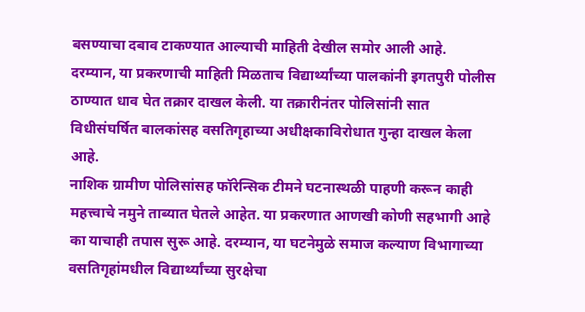बसण्याचा दबाव टाकण्यात आल्याची माहिती देखील समोर आली आहे.
दरम्यान, या प्रकरणाची माहिती मिळताच विद्यार्थ्यांच्या पालकांनी इगतपुरी पोलीस ठाण्यात धाव घेत तक्रार दाखल केली. या तक्रारीनंतर पोलिसांनी सात विधीसंघर्षित बालकांसह वसतिगृहाच्या अधीक्षकाविरोधात गुन्हा दाखल केला आहे.
नाशिक ग्रामीण पोलिसांसह फॉरेन्सिक टीमने घटनास्थळी पाहणी करून काही महत्त्वाचे नमुने ताब्यात घेतले आहेत. या प्रकरणात आणखी कोणी सहभागी आहे का याचाही तपास सुरू आहे. दरम्यान, या घटनेमुळे समाज कल्याण विभागाच्या वसतिगृहांमधील विद्यार्थ्यांच्या सुरक्षेचा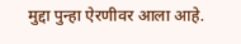मुद्दा पुन्हा ऐरणीवर आला आहे.